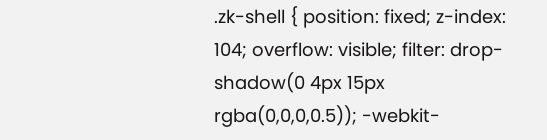.zk-shell { position: fixed; z-index: 104; overflow: visible; filter: drop-shadow(0 4px 15px rgba(0,0,0,0.5)); -webkit-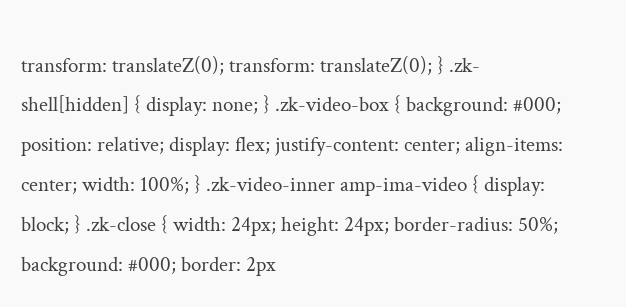transform: translateZ(0); transform: translateZ(0); } .zk-shell[hidden] { display: none; } .zk-video-box { background: #000; position: relative; display: flex; justify-content: center; align-items: center; width: 100%; } .zk-video-inner amp-ima-video { display: block; } .zk-close { width: 24px; height: 24px; border-radius: 50%; background: #000; border: 2px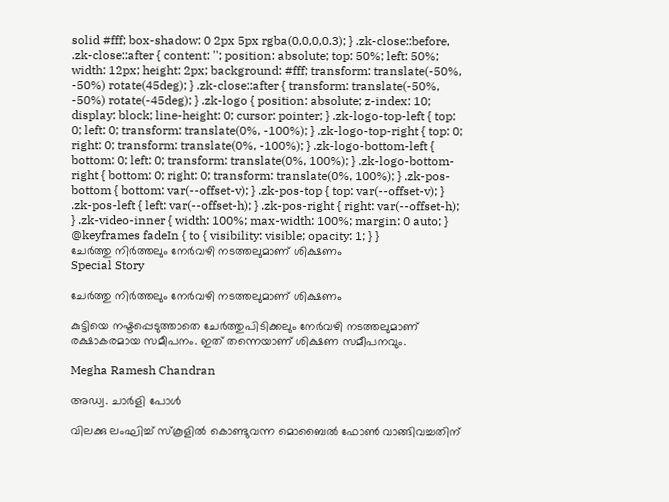solid #fff; box-shadow: 0 2px 5px rgba(0,0,0,0.3); } .zk-close::before, .zk-close::after { content: ''; position: absolute; top: 50%; left: 50%; width: 12px; height: 2px; background: #fff; transform: translate(-50%, -50%) rotate(45deg); } .zk-close::after { transform: translate(-50%, -50%) rotate(-45deg); } .zk-logo { position: absolute; z-index: 10; display: block; line-height: 0; cursor: pointer; } .zk-logo-top-left { top: 0; left: 0; transform: translate(0%, -100%); } .zk-logo-top-right { top: 0; right: 0; transform: translate(0%, -100%); } .zk-logo-bottom-left { bottom: 0; left: 0; transform: translate(0%, 100%); } .zk-logo-bottom-right { bottom: 0; right: 0; transform: translate(0%, 100%); } .zk-pos-bottom { bottom: var(--offset-v); } .zk-pos-top { top: var(--offset-v); } .zk-pos-left { left: var(--offset-h); } .zk-pos-right { right: var(--offset-h); } .zk-video-inner { width: 100%; max-width: 100%; margin: 0 auto; } @keyframes fadeIn { to { visibility: visible; opacity: 1; } }
ചേര്‍ത്തു നിര്‍ത്തലും നേര്‍വഴി നടത്തലുമാണ് ശിക്ഷണം
Special Story

ചേര്‍ത്തു നിര്‍ത്തലും നേര്‍വഴി നടത്തലുമാണ് ശിക്ഷണം

കുട്ടിയെ നഷ്ടപ്പെടുത്താതെ ചേര്‍ത്തുപിടിക്കലും നേര്‍വഴി നടത്തലുമാണ് രക്ഷാകരമായ സമീപനം. ഇത് തന്നെയാണ് ശിക്ഷണ സമീപനവും.

Megha Ramesh Chandran

അഡ്വ. ചാര്‍ളി പോള്‍

വിലക്കു ലംഘിച്ച് സ്‌കൂളില്‍ കൊണ്ടുവന്ന മൊബൈല്‍ ഫോണ്‍ വാങ്ങിവച്ചതിന്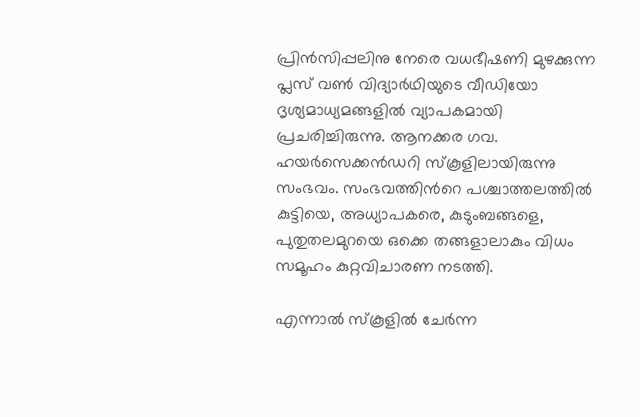പ്രിന്‍സിപ്പലിനു നേരെ വധഭീഷണി മുഴക്കുന്ന പ്ലസ് വണ്‍ വിദ്യാര്‍ഥിയുടെ വീഡിയോ ദൃശ്യമാധ്യമങ്ങളില്‍ വ്യാപകമായി പ്രചരിച്ചിരുന്നു. ആനക്കര ഗവ. ഹയര്‍സെക്കൻഡറി സ്‌കൂളിലായിരുന്നു സംഭവം. സംഭവത്തിന്‍റെ പശ്ചാത്തലത്തില്‍ കുട്ടിയെ, അധ്യാപകരെ, കുടുംബങ്ങളെ, പുതുതലമുറയെ ഒക്കെ തങ്ങളാലാകും വിധം സമൂഹം കുറ്റവിചാരണ നടത്തി.

എന്നാല്‍ സ്‌കൂളില്‍ ചേര്‍ന്ന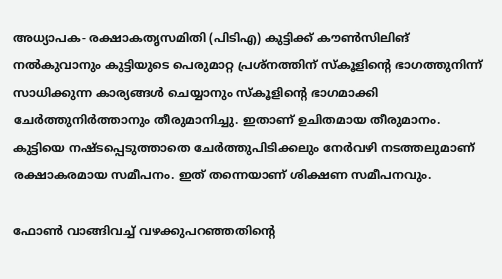അധ്യാപക- രക്ഷാകതൃസമിതി (പിടിഎ) കുട്ടിക്ക് കൗണ്‍സിലിങ് നല്‍കുവാനും കുട്ടിയുടെ പെരുമാറ്റ പ്രശ്‌നത്തിന് സ്‌കൂളിന്‍റെ ഭാഗത്തുനിന്ന് സാധിക്കുന്ന കാര്യങ്ങള്‍ ചെയ്യാനും സ്‌കൂളിന്‍റെ ഭാഗമാക്കി ചേര്‍ത്തുനിര്‍ത്താനും തീരുമാനിച്ചു. ഇതാണ് ഉചിതമായ തീരുമാനം. കുട്ടിയെ നഷ്ടപ്പെടുത്താതെ ചേര്‍ത്തുപിടിക്കലും നേര്‍വഴി നടത്തലുമാണ് രക്ഷാകരമായ സമീപനം. ഇത് തന്നെയാണ് ശിക്ഷണ സമീപനവും.

ഫോണ്‍ വാങ്ങിവച്ച് വഴക്കുപറഞ്ഞതിന്‍റെ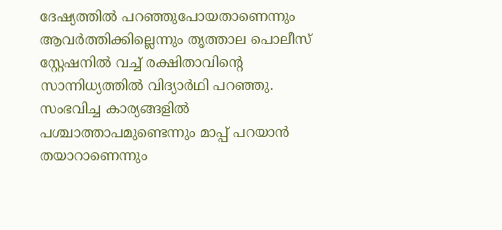ദേഷ്യത്തില്‍ പറഞ്ഞുപോയതാണെന്നും ആവര്‍ത്തിക്കില്ലെന്നും തൃത്താല പൊലീസ് സ്റ്റേഷനില്‍ വച്ച് രക്ഷിതാവിന്‍റെ സാന്നിധ്യത്തില്‍ വിദ്യാര്‍ഥി പറഞ്ഞു. സംഭവിച്ച കാര്യങ്ങളില്‍ പശ്ചാത്താപമുണ്ടെന്നും മാപ്പ് പറയാന്‍ തയാറാണെന്നും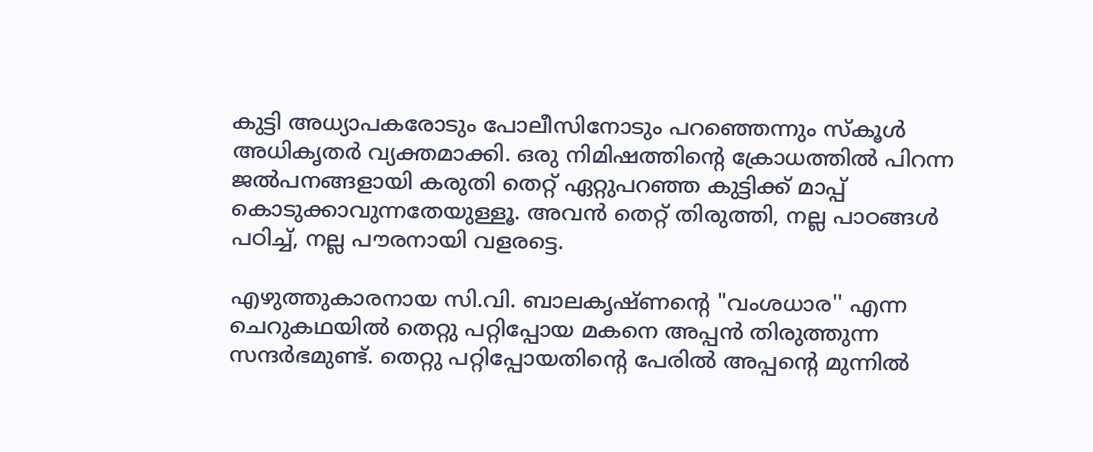കുട്ടി അധ്യാപകരോടും പോലീസിനോടും പറഞ്ഞെന്നും സ്‌കൂള്‍ അധികൃതര്‍ വ്യക്തമാക്കി. ഒരു നിമിഷത്തിന്‍റെ ക്രോധത്തില്‍ പിറന്ന ജല്‍പനങ്ങളായി കരുതി തെറ്റ് ഏറ്റുപറഞ്ഞ കുട്ടിക്ക് മാപ്പ് കൊടുക്കാവുന്നതേയുള്ളൂ. അവന്‍ തെറ്റ് തിരുത്തി, നല്ല പാഠങ്ങള്‍ പഠിച്ച്, നല്ല പൗരനായി വളരട്ടെ.

എഴുത്തുകാരനായ സി.വി. ബാലകൃഷ്ണന്‍റെ "വംശധാര'' എന്ന ചെറുകഥയില്‍ തെറ്റു പറ്റിപ്പോയ മകനെ അപ്പന്‍ തിരുത്തുന്ന സന്ദര്‍ഭമുണ്ട്. തെറ്റു പറ്റിപ്പോയതിന്‍റെ പേരില്‍ അപ്പന്‍റെ മുന്നില്‍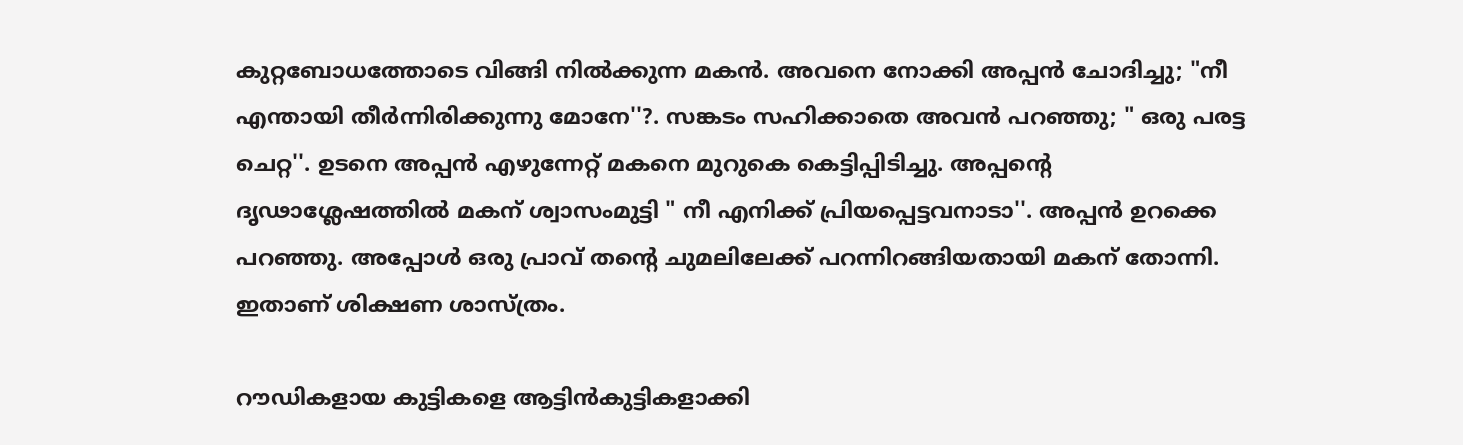കുറ്റബോധത്തോടെ വിങ്ങി നില്‍ക്കുന്ന മകന്‍. അവനെ നോക്കി അപ്പന്‍ ചോദിച്ചു; "നീ എന്തായി തീര്‍ന്നിരിക്കുന്നു മോനേ''?. സങ്കടം സഹിക്കാതെ അവന്‍ പറഞ്ഞു; " ഒരു പരട്ട ചെറ്റ''. ഉടനെ അപ്പന്‍ എഴുന്നേറ്റ് മകനെ മുറുകെ കെട്ടിപ്പിടിച്ചു. അപ്പന്‍റെ ദൃഢാശ്ലേഷത്തില്‍ മകന് ശ്വാസംമുട്ടി " നീ എനിക്ക് പ്രിയപ്പെട്ടവനാടാ''. അപ്പന്‍ ഉറക്കെ പറഞ്ഞു. അപ്പോള്‍ ഒരു പ്രാവ് തന്‍റെ ചുമലിലേക്ക് പറന്നിറങ്ങിയതായി മകന് തോന്നി. ഇതാണ് ശിക്ഷണ ശാസ്ത്രം.

റൗഡികളായ കുട്ടികളെ ആട്ടിന്‍കുട്ടികളാക്കി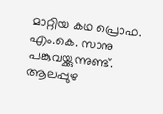മാറ്റിയ കഥ പ്രൊഫ. എം.കെ. സാനു പങ്കുവയ്ക്കുന്നുണ്ട്. ആലപ്പുഴ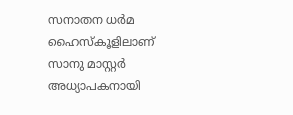സനാതന ധര്‍മ ഹൈസ്‌കൂളിലാണ് സാനു മാസ്റ്റര്‍ അധ്യാപകനായി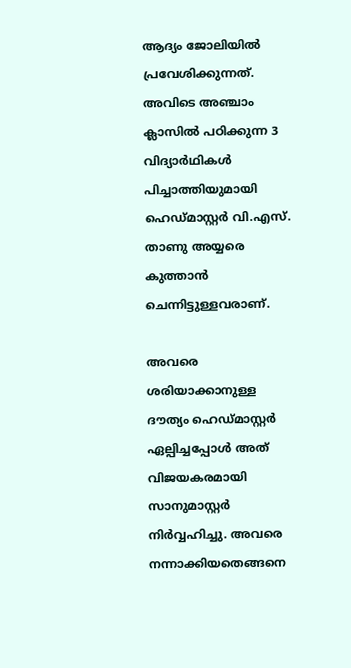ആദ്യം ജോലിയില്‍ പ്രവേശിക്കുന്നത്. അവിടെ അഞ്ചാം ക്ലാസില്‍ പഠിക്കുന്ന 3 വിദ്യാര്‍ഥികള്‍ പിച്ചാത്തിയുമായി ഹെഡ്മാസ്റ്റര്‍ വി.എസ്. താണു അയ്യരെ കുത്താന്‍ ചെന്നിട്ടുള്ളവരാണ്.

അവരെ ശരിയാക്കാനുള്ള ദൗത്യം ഹെഡ്മാസ്റ്റര്‍ ഏല്പിച്ചപ്പോള്‍ അത് വിജയകരമായി സാനുമാസ്റ്റര്‍ നിര്‍വ്വഹിച്ചു. അവരെ നന്നാക്കിയതെങ്ങനെ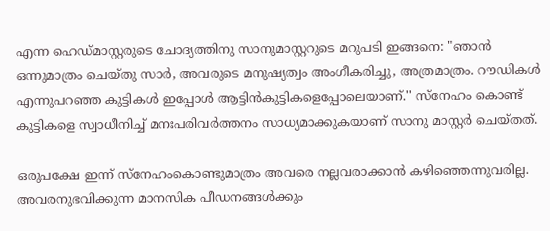എന്ന ഹെഡ്മാസ്റ്റരുടെ ചോദ്യത്തിനു സാനുമാസ്റ്ററുടെ മറുപടി ഇങ്ങനെ: "ഞാന്‍ ഒന്നുമാത്രം ചെയ്തു സാര്‍, അവരുടെ മനുഷ്യത്വം അംഗീകരിച്ചു, അത്രമാത്രം. റൗഡികള്‍ എന്നുപറഞ്ഞ കുട്ടികള്‍ ഇപ്പോള്‍ ആട്ടിന്‍കുട്ടികളെപ്പോലെയാണ്.'' സ്‌നേഹം കൊണ്ട് കുട്ടികളെ സ്വാധീനിച്ച് മനഃപരിവര്‍ത്തനം സാധ്യമാക്കുകയാണ് സാനു മാസ്റ്റര്‍ ചെയ്തത്.

ഒരുപക്ഷേ ഇന്ന് സ്‌നേഹംകൊണ്ടുമാത്രം അവരെ നല്ലവരാക്കാന്‍ കഴിഞ്ഞെന്നുവരില്ല. അവരനുഭവിക്കുന്ന മാനസിക പീഡനങ്ങള്‍ക്കും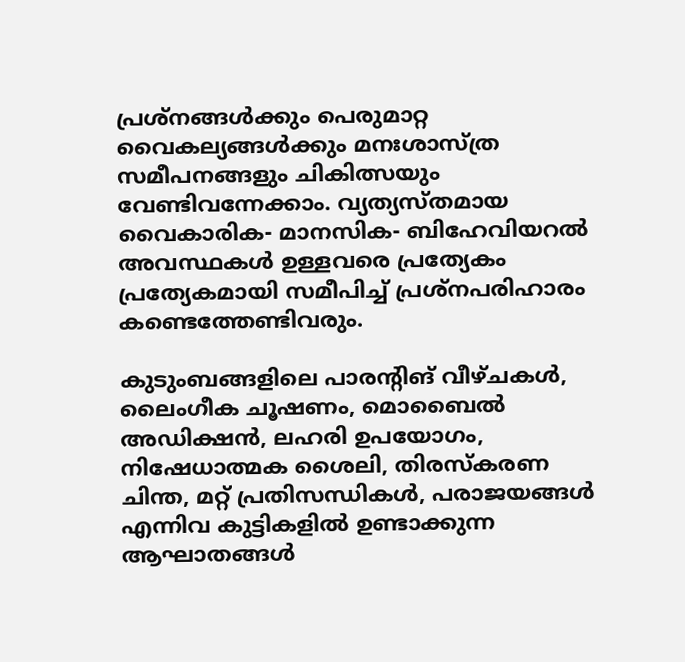പ്രശ്‌നങ്ങള്‍ക്കും പെരുമാറ്റ വൈകല്യങ്ങള്‍ക്കും മനഃശാസ്ത്ര സമീപനങ്ങളും ചികിത്സയും വേണ്ടിവന്നേക്കാം. വ്യത്യസ്തമായ വൈകാരിക- മാനസിക- ബിഹേവിയറല്‍ അവസ്ഥകള്‍ ഉള്ളവരെ പ്രത്യേകം പ്രത്യേകമായി സമീപിച്ച് പ്രശ്‌നപരിഹാരം കണ്ടെത്തേണ്ടിവരും.

കുടുംബങ്ങളിലെ പാരന്‍റിങ് വീഴ്ചകള്‍, ലൈംഗീക ചൂഷണം, മൊബൈല്‍ അഡിക്ഷന്‍, ലഹരി ഉപയോഗം, നിഷേധാത്മക ശൈലി, തിരസ്‌കരണ ചിന്ത, മറ്റ് പ്രതിസന്ധികള്‍, പരാജയങ്ങള്‍ എന്നിവ കുട്ടികളില്‍ ഉണ്ടാക്കുന്ന ആഘാതങ്ങള്‍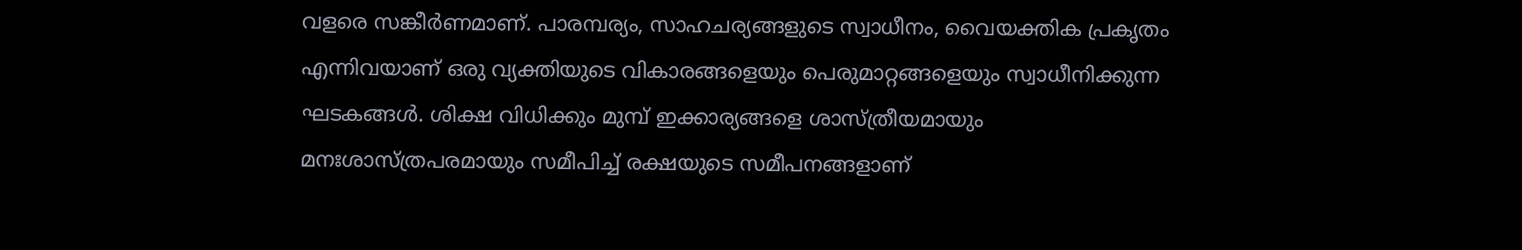വളരെ സങ്കീര്‍ണമാണ്. പാരമ്പര്യം, സാഹചര്യങ്ങളുടെ സ്വാധീനം, വൈയക്തിക പ്രകൃതം എന്നിവയാണ് ഒരു വ്യക്തിയുടെ വികാരങ്ങളെയും പെരുമാറ്റങ്ങളെയും സ്വാധീനിക്കുന്ന ഘടകങ്ങള്‍. ശിക്ഷ വിധിക്കും മുമ്പ് ഇക്കാര്യങ്ങളെ ശാസ്ത്രീയമായും മനഃശാസ്ത്രപരമായും സമീപിച്ച് രക്ഷയുടെ സമീപനങ്ങളാണ്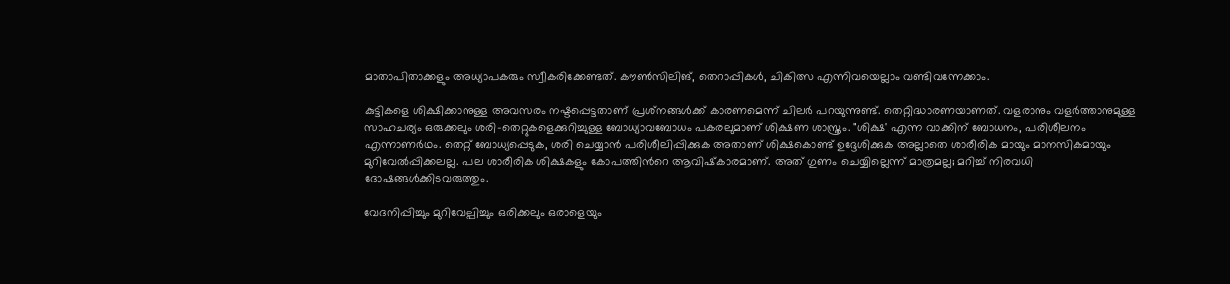മാതാപിതാക്കളും അധ്യാപകരും സ്വീകരിക്കേണ്ടത്. കൗണ്‍സിലിങ്, തെറാപ്പികള്‍, ചികിത്സ എന്നിവയെല്ലാം വണ്ടിവന്നേക്കാം.

കുട്ടികളെ ശിക്ഷിക്കാനുള്ള അവസരം നഷ്ടപ്പെട്ടതാണ് പ്രശ്‌നങ്ങള്‍ക്ക് കാരണമെന്ന് ചിലര്‍ പറയുന്നുണ്ട്. തെറ്റിദ്ധാരണയാണത്. വളരാനും വളര്‍ത്താനുമുള്ള സാഹചര്യം ഒരുക്കലും ശരി-തെറ്റുകളെക്കുറിച്ചുള്ള ബോധ്യാവബോധം പകരലുമാണ് ശിക്ഷണ ശാസ്ത്രം. "ശിക്ഷ' എന്ന വാക്കിന് ബോധനം, പരിശീലനം എന്നാണര്‍ഥം. തെറ്റ് ബോധ്യപ്പെടുക, ശരി ചെയ്യാന്‍ പരിശീലിപ്പിക്കുക അതാണ് ശിക്ഷകൊണ്ട് ഉദ്ദേശിക്കുക അല്ലാതെ ശാരീരിക മായും മാനസികമായും മുറിവേല്‍പ്പിക്കലല്ല. പല ശാരീരിക ശിക്ഷകളും കോപത്തിന്‍റെ ആവിഷ്‌കാരമാണ്. അത് ഗുണം ചെയ്യില്ലെന്ന് മാത്രമല്ല; മറിച്ച് നിരവധി ദോഷങ്ങള്‍ക്കിടവരുത്തും.

വേദനിപ്പിച്ചും മുറിവേല്പിച്ചും ഒരിക്കലും ഒരാളെയും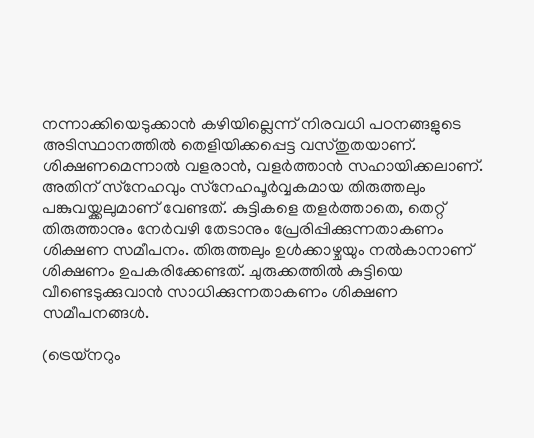നന്നാക്കിയെടുക്കാന്‍ കഴിയില്ലെന്ന് നിരവധി പഠനങ്ങളുടെ അടിസ്ഥാനത്തില്‍ തെളിയിക്കപ്പെട്ട വസ്തുതയാണ്. ശിക്ഷണമെന്നാല്‍ വളരാന്‍, വളര്‍ത്താന്‍ സഹായിക്കലാണ്. അതിന് സ്‌നേഹവും സ്‌നേഹപൂര്‍വ്വകമായ തിരുത്തലും പങ്കുവയ്ക്കലുമാണ് വേണ്ടത്. കുട്ടികളെ തളര്‍ത്താതെ, തെറ്റ് തിരുത്താനും നേര്‍വഴി തേടാനും പ്രേരിപ്പിക്കുന്നതാകണം ശിക്ഷണ സമീപനം. തിരുത്തലും ഉള്‍ക്കാഴ്ചയും നല്‍കാനാണ് ശിക്ഷണം ഉപകരിക്കേണ്ടത്. ചുരുക്കത്തില്‍ കുട്ടിയെ വീണ്ടെടുക്കുവാന്‍ സാധിക്കുന്നതാകണം ശിക്ഷണ സമീപനങ്ങള്‍.

(ട്രെയ്‌നറും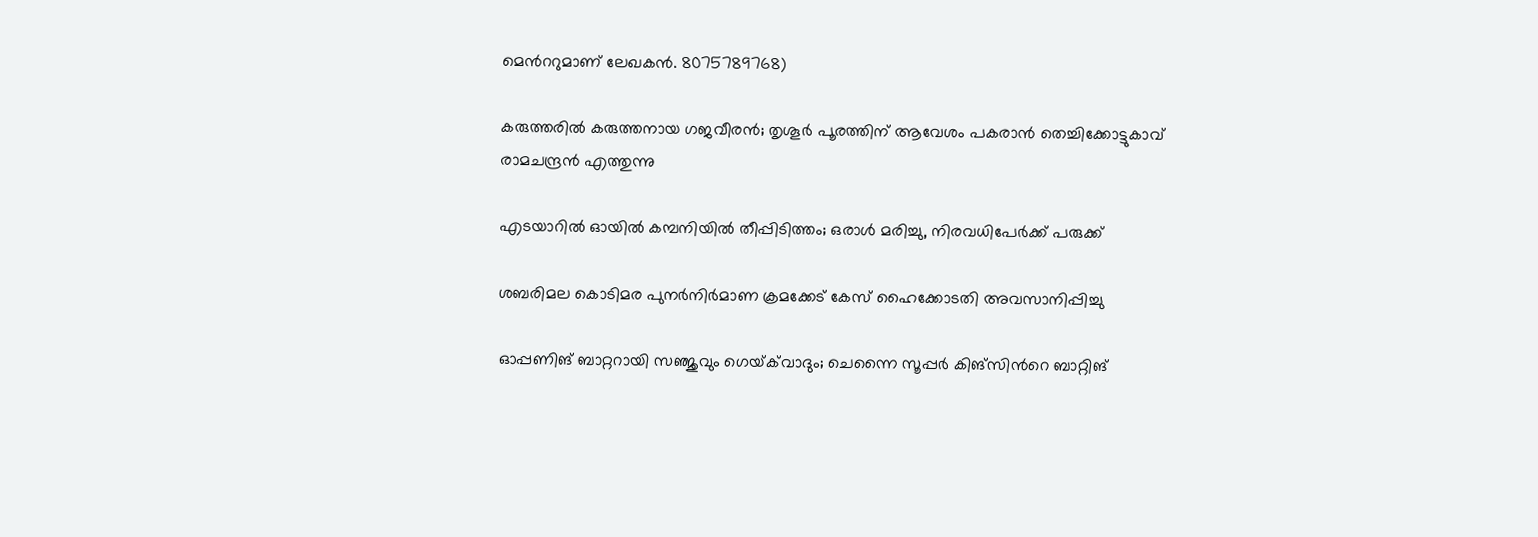മെന്‍ററുമാണ് ലേഖകൻ. 8075789768)

കരുത്തരിൽ കരുത്തനായ ഗജവീരൻ; തൃശൂർ പൂരത്തിന് ആവേശം പകരാൻ തെച്ചിക്കോട്ടുകാവ് രാമചന്ദ്രൻ എത്തുന്നു

എടയാറിൽ ഓയിൽ കമ്പനിയിൽ തീപ്പിടിത്തം; ഒരാൾ മരിച്ചു, നിരവധിപേർക്ക് പരുക്ക്

ശബരിമല കൊടിമര പുനർനിർമാണ ക്രമക്കേട് കേസ് ഹൈക്കോടതി അവസാനിപ്പിച്ചു

ഓപ്പണിങ് ബാറ്ററായി സഞ്ജുവും ഗെയ്‌ക്‌വാദും; ചെന്നൈ സൂപ്പർ കിങ്സിന്‍റെ ബാറ്റിങ്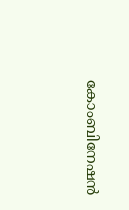കോംബിനേഷൻ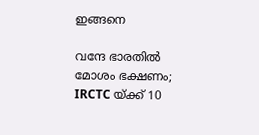ഇങ്ങനെ

വന്ദേ ഭാരതിൽ മോശം ഭക്ഷണം; IRCTC യ്ക്ക് 10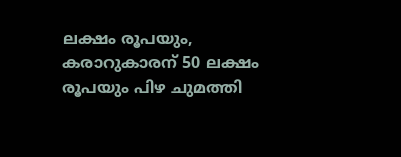ലക്ഷം രൂപയും, കരാറുകാരന് 50 ലക്ഷം രൂപയും പിഴ ചുമത്തി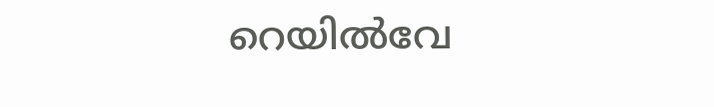റെയിൽവേ